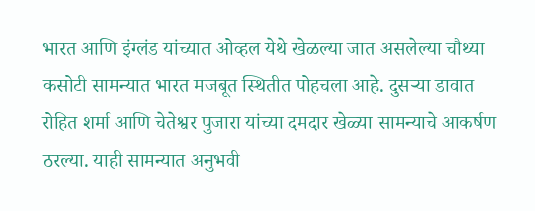भारत आणि इंग्लंड यांच्यात ओव्हल येथे खेळल्या जात असलेल्या चौथ्या कसोटी सामन्यात भारत मजबूत स्थितीत पोहचला आहे. दुसऱ्या डावात रोहित शर्मा आणि चेतेश्वर पुजारा यांच्या दमदार खेळ्या सामन्याचे आकर्षण ठरल्या. याही सामन्यात अनुभवी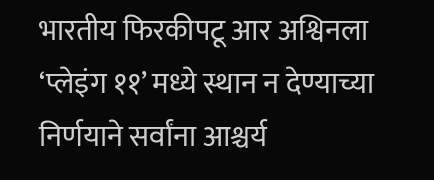भारतीय फिरकीपटू आर अश्विनला ‘प्लेइंग ११’ मध्ये स्थान न देण्याच्या निर्णयाने सर्वांना आश्चर्य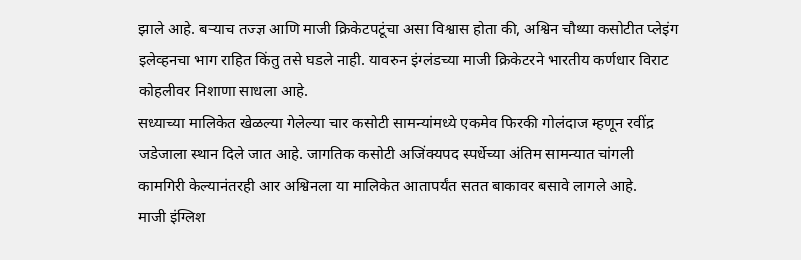झाले आहे. बऱ्याच तज्ज्ञ आणि माजी क्रिकेटपटूंचा असा विश्वास होता की, अश्विन चौथ्या कसोटीत प्लेइंग इलेव्हनचा भाग राहित किंतु तसे घडले नाही. यावरुन इंग्लंडच्या माजी क्रिकेटरने भारतीय कर्णधार विराट कोहलीवर निशाणा साधला आहे.
सध्याच्या मालिकेत खेळल्या गेलेल्या चार कसोटी सामन्यांमध्ये एकमेव फिरकी गोलंदाज म्हणून रवींद्र जडेजाला स्थान दिले जात आहे. जागतिक कसोटी अजिंक्यपद स्पर्धेच्या अंतिम सामन्यात चांगली कामगिरी केल्यानंतरही आर अश्विनला या मालिकेत आतापर्यंत सतत बाकावर बसावे लागले आहे.
माजी इंग्लिश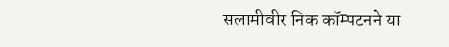सलामीवीर निक कॉम्पटनने या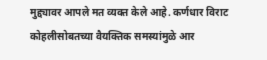मुद्द्यावर आपले मत व्यक्त केले आहे. कर्णधार विराट कोहलीसोबतच्या वैयक्तिक समस्यांमुळे आर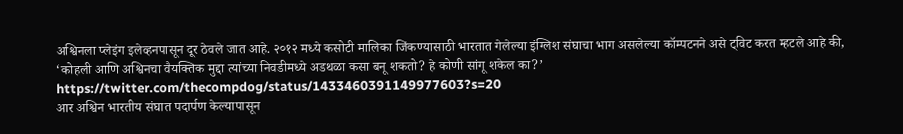अश्विनला प्लेइंग इलेव्हनपासून दूर ठेवले जात आहे. २०१२ मध्ये कसोटी मालिका जिंकण्यासाठी भारतात गेलेल्या इंग्लिश संघाचा भाग असलेल्या कॉम्पटनने असे ट्विट करत म्हटले आहे की, ‘कोहली आणि अश्विनचा वैयक्तिक मुद्दा त्यांच्या निवडीमध्ये अडथळा कसा बनू शकतो? हे कोणी सांगू शकेल का?’
https://twitter.com/thecompdog/status/1433460391149977603?s=20
आर अश्विन भारतीय संघात पदार्पण केल्यापासून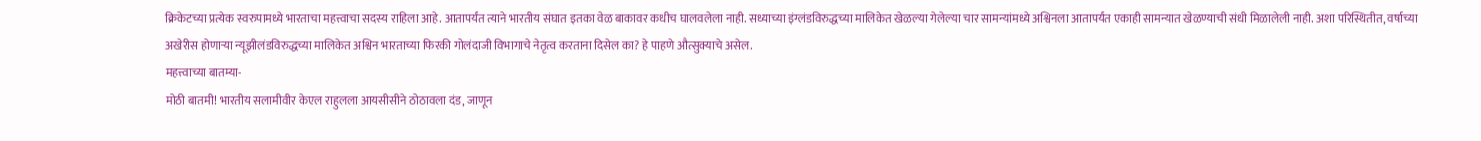क्रिकेटच्या प्रत्येक स्वरुपामध्ये भारताचा महत्त्वाचा सदस्य राहिला आहे. आतापर्यंत त्याने भारतीय संघात इतका वेळ बाकावर कधीच घालवलेला नाही. सध्याच्या इंग्लंडविरुद्धच्या मालिकेत खेळल्या गेलेल्या चार सामन्यांमध्ये अश्विनला आतापर्यंत एकाही सामन्यात खेळण्याची संधी मिळालेली नाही. अशा परिस्थितीत, वर्षाच्या अखेरीस होणाऱ्या न्यूझीलंडविरुद्धच्या मालिकेत अश्विन भारताच्या फिरकी गोलंदाजी विभागाचे नेतृत्व करताना दिसेल का? हे पाहणे औत्सुक्याचे असेल.
महत्त्वाच्या बातम्या-
मोठी बातमी! भारतीय सलामीवीर केएल राहुलला आयसीसीने ठोठावला दंड, जाणून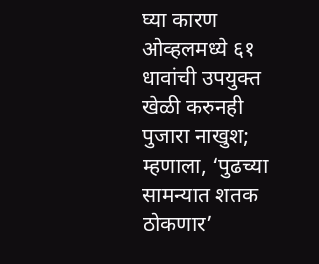घ्या कारण
ओव्हलमध्ये ६१ धावांची उपयुक्त खेळी करुनही पुजारा नाखुश; म्हणाला, ‘पुढच्या सामन्यात शतक ठोकणार’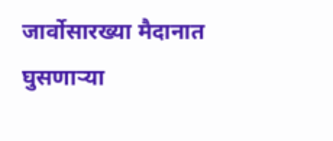जार्वोसारख्या मैदानात घुसणाऱ्या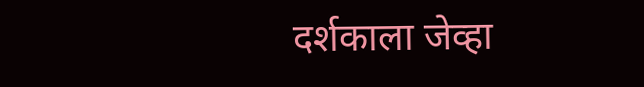दर्शकाला जेव्हा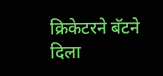क्रिकेटरने बॅटने दिला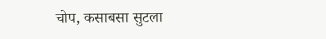चोप, कसाबसा सुटला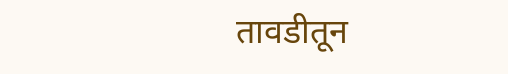तावडीतून